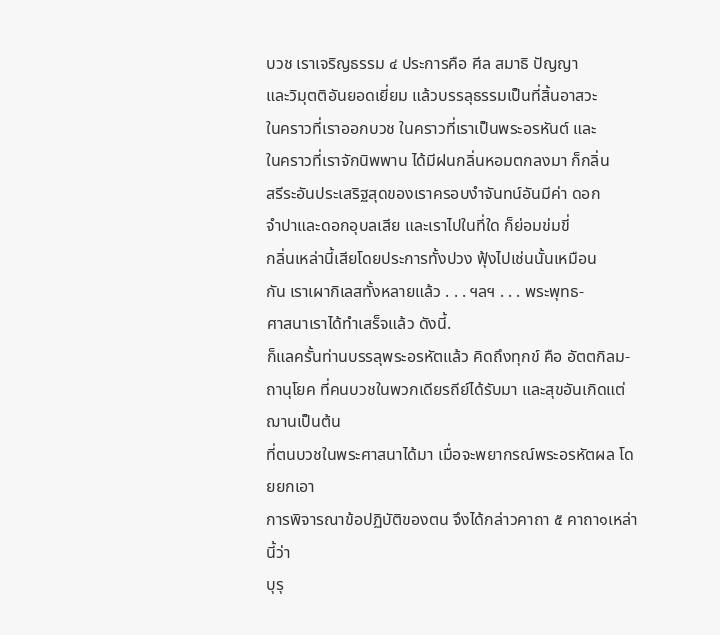บวช เราเจริญธรรม ๔ ประการคือ ศีล สมาธิ ปัญญา
และวิมุตติอันยอดเยี่ยม แล้วบรรลุธรรมเป็นที่สิ้นอาสวะ
ในคราวที่เราออกบวช ในคราวที่เราเป็นพระอรหันต์ และ
ในคราวที่เราจักนิพพาน ได้มีฝนกลิ่นหอมตกลงมา ก็กลิ่น
สรีระอันประเสริฐสุดของเราครอบงำจันทน์อันมีค่า ดอก
จำปาและดอกอุบลเสีย และเราไปในที่ใด ก็ย่อมข่มขี่
กลิ่นเหล่านี้เสียโดยประการทั้งปวง ฟุ้งไปเช่นนั้นเหมือน
กัน เราเผากิเลสทั้งหลายแล้ว . . . ฯลฯ . . . พระพุทธ-
ศาสนาเราได้ทำเสร็จแล้ว ดังนี้.
ก็แลครั้นท่านบรรลุพระอรหัตแล้ว คิดถึงทุกข์ คือ อัตตกิลม-
ถานุโยค ที่คนบวชในพวกเดียรถีย์ได้รับมา และสุขอันเกิดแต่ฌานเป็นต้น
ที่ตนบวชในพระศาสนาได้มา เมื่อจะพยากรณ์พระอรหัตผล โดยยกเอา
การพิจารณาข้อปฏิบัติของตน จึงได้กล่าวคาถา ๕ คาถา๑เหล่านี้ว่า
บุรุ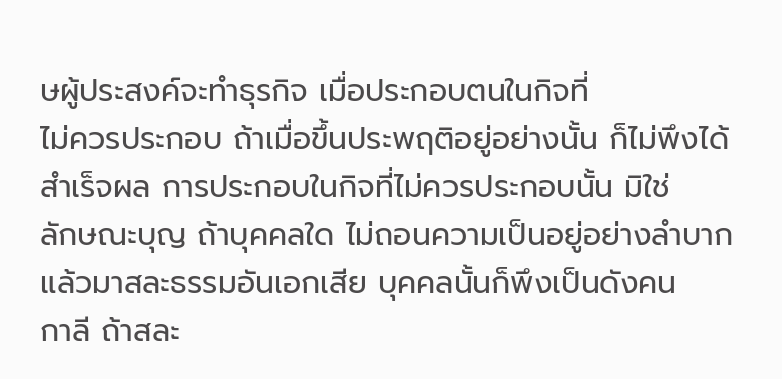ษผู้ประสงค์จะทำธุรกิจ เมื่อประกอบตนในกิจที่
ไม่ควรประกอบ ถ้าเมื่อขึ้นประพฤติอยู่อย่างนั้น ก็ไม่พึงได้
สำเร็จผล การประกอบในกิจที่ไม่ควรประกอบนั้น มิใช่
ลักษณะบุญ ถ้าบุคคลใด ไม่ถอนความเป็นอยู่อย่างลำบาก
แล้วมาสละธรรมอันเอกเสีย บุคคลนั้นก็พึงเป็นดังคน
กาลี ถ้าสละ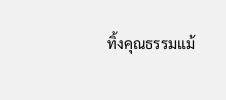ทิ้งคุณธรรมแม้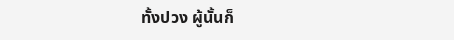ทั้งปวง ผู้นั้นก็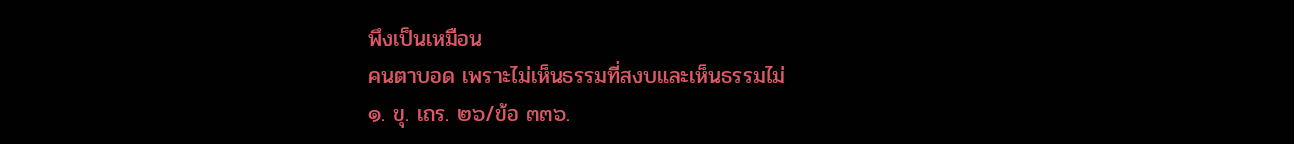พึงเป็นเหมือน
คนตาบอด เพราะไม่เห็นธรรมที่สงบและเห็นธรรมไม่
๑. ขุ. เถร. ๒๖/ข้อ ๓๓๖.